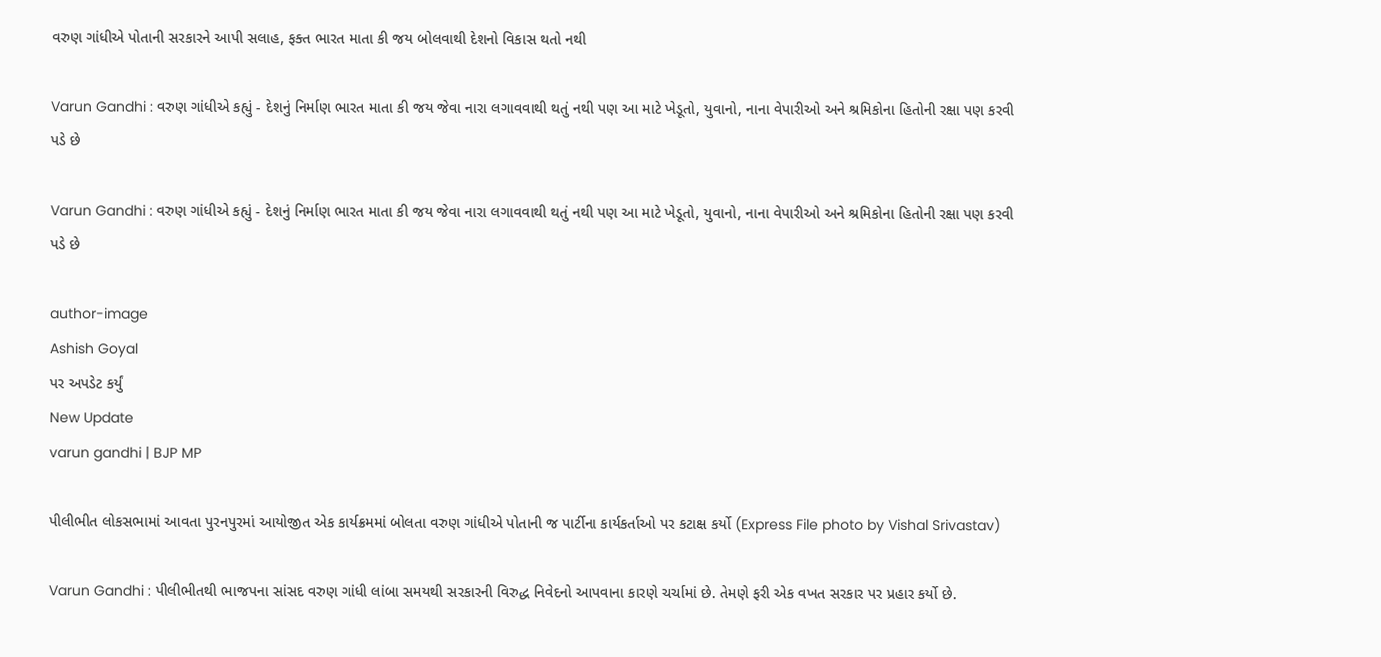વરુણ ગાંધીએ પોતાની સરકારને આપી સલાહ, ફક્ત ભારત માતા કી જય બોલવાથી દેશનો વિકાસ થતો નથી

Varun Gandhi : વરુણ ગાંધીએ કહ્યું - દેશનું નિર્માણ ભારત માતા કી જય જેવા નારા લગાવવાથી થતું નથી પણ આ માટે ખેડૂતો, યુવાનો, નાના વેપારીઓ અને શ્રમિકોના હિતોની રક્ષા પણ કરવી પડે છે

Varun Gandhi : વરુણ ગાંધીએ કહ્યું - દેશનું નિર્માણ ભારત માતા કી જય જેવા નારા લગાવવાથી થતું નથી પણ આ માટે ખેડૂતો, યુવાનો, નાના વેપારીઓ અને શ્રમિકોના હિતોની રક્ષા પણ કરવી પડે છે

author-image
Ashish Goyal
પર અપડેટ કર્યું
New Update
varun gandhi | BJP MP

પીલીભીત લોકસભામાં આવતા પુરનપુરમાં આયોજીત એક કાર્યક્રમમાં બોલતા વરુણ ગાંધીએ પોતાની જ પાર્ટીના કાર્યકર્તાઓ પર કટાક્ષ કર્યો (Express File photo by Vishal Srivastav)

Varun Gandhi : પીલીભીતથી ભાજપના સાંસદ વરુણ ગાંધી લાંબા સમયથી સરકારની વિરુદ્ધ નિવેદનો આપવાના કારણે ચર્ચામાં છે. તેમણે ફરી એક વખત સરકાર પર પ્રહાર કર્યો છે.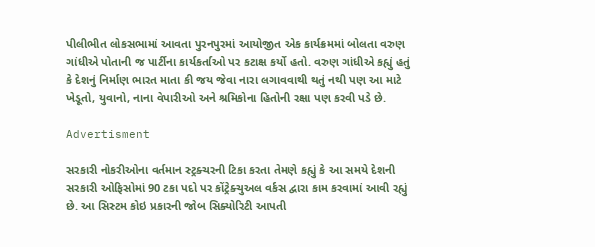પીલીભીત લોકસભામાં આવતા પુરનપુરમાં આયોજીત એક કાર્યક્રમમાં બોલતા વરુણ ગાંધીએ પોતાની જ પાર્ટીના કાર્યકર્તાઓ પર કટાક્ષ કર્યો હતો. વરુણ ગાંધીએ કહ્યું હતું કે દેશનું નિર્માણ ભારત માતા કી જય જેવા નારા લગાવવાથી થતું નથી પણ આ માટે ખેડૂતો, યુવાનો, નાના વેપારીઓ અને શ્રમિકોના હિતોની રક્ષા પણ કરવી પડે છે.

Advertisment

સરકારી નોકરીઓના વર્તમાન સ્ટ્રક્ચરની ટિકા કરતા તેમણે કહ્યું કે આ સમયે દેશની સરકારી ઓફિસોમાં 90 ટકા પદો પર કોંટ્રેક્ચુઅલ વર્કસ દ્વારા કામ કરવામાં આવી રહ્યું છે. આ સિસ્ટમ કોઇ પ્રકારની જોબ સિક્યોરિટી આપતી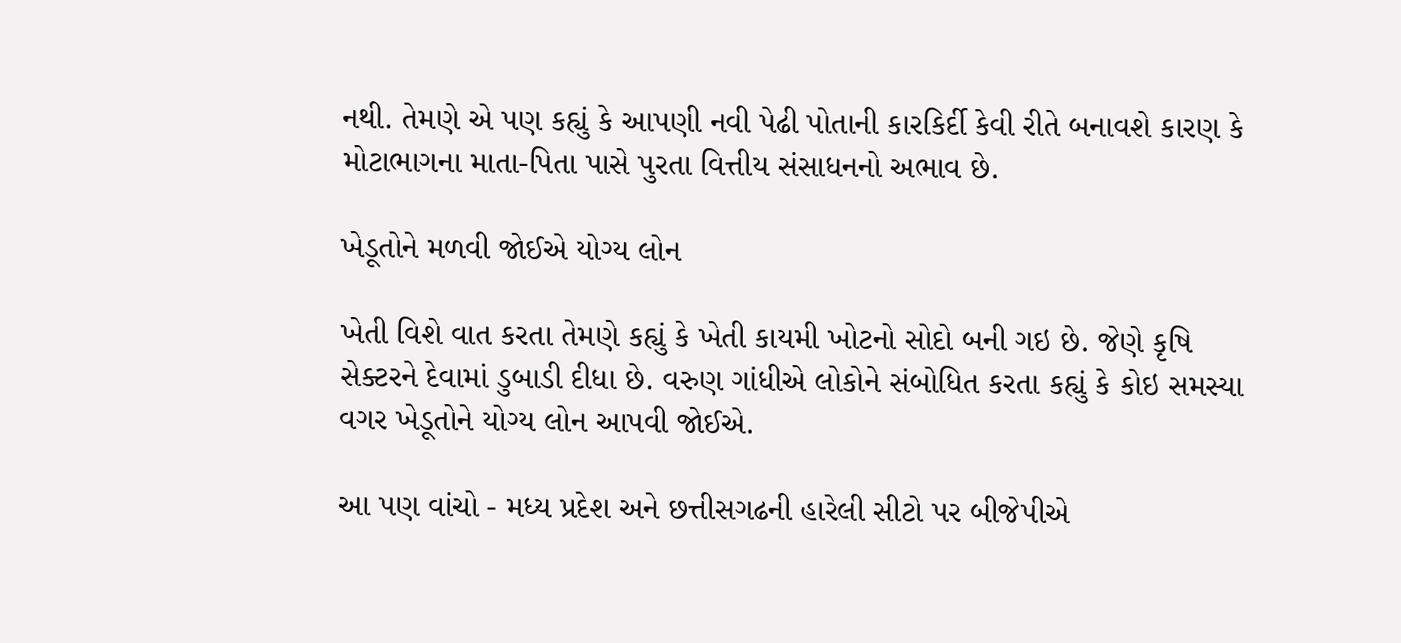નથી. તેમણે એ પણ કહ્યું કે આપણી નવી પેઢી પોતાની કારકિર્દી કેવી રીતે બનાવશે કારણ કે મોટાભાગના માતા-પિતા પાસે પુરતા વિત્તીય સંસાધનનો અભાવ છે.

ખેડૂતોને મળવી જોઈએ યોગ્ય લોન

ખેતી વિશે વાત કરતા તેમણે કહ્યું કે ખેતી કાયમી ખોટનો સોદો બની ગઇ છે. જેણે કૃષિ સેક્ટરને દેવામાં ડુબાડી દીધા છે. વરુણ ગાંધીએ લોકોને સંબોધિત કરતા કહ્યું કે કોઇ સમસ્યા વગર ખેડૂતોને યોગ્ય લોન આપવી જોઈએ.

આ પણ વાંચો - મધ્ય પ્રદેશ અને છત્તીસગઢની હારેલી સીટો પર બીજેપીએ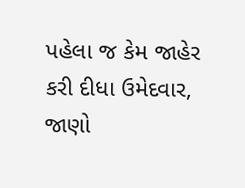પહેલા જ કેમ જાહેર કરી દીધા ઉમેદવાર, જાણો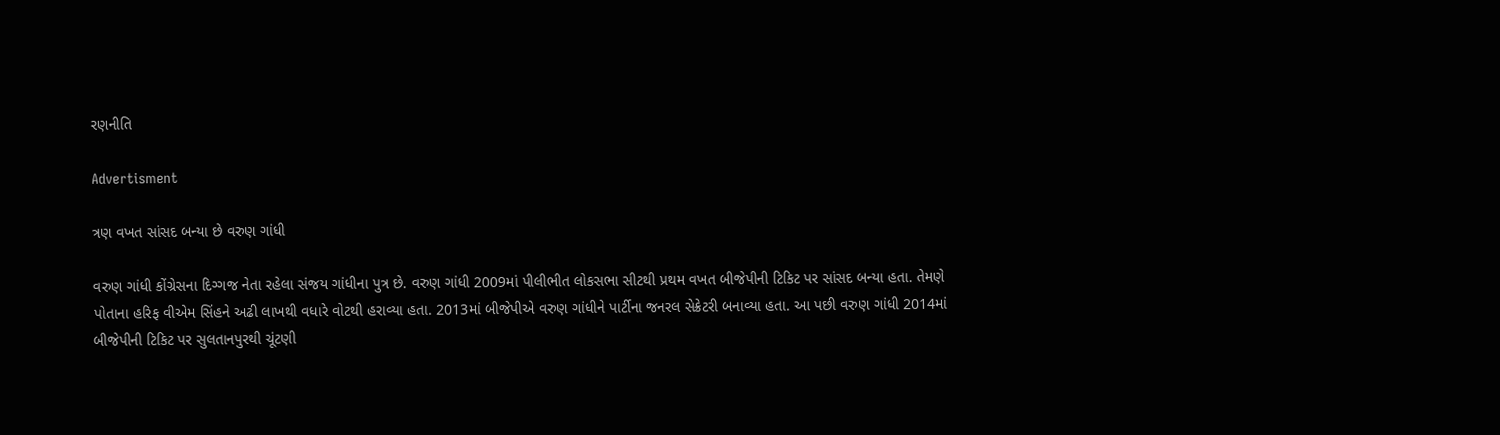રણનીતિ

Advertisment

ત્રણ વખત સાંસદ બન્યા છે વરુણ ગાંધી

વરુણ ગાંધી કોંગ્રેસના દિગ્ગજ નેતા રહેલા સંજય ગાંધીના પુત્ર છે. વરુણ ગાંધી 2009માં પીલીભીત લોકસભા સીટથી પ્રથમ વખત બીજેપીની ટિકિટ પર સાંસદ બન્યા હતા. તેમણે પોતાના હરિફ વીએમ સિંહને અઢી લાખથી વધારે વોટથી હરાવ્યા હતા. 2013માં બીજેપીએ વરુણ ગાંધીને પાર્ટીના જનરલ સેક્રેટરી બનાવ્યા હતા. આ પછી વરુણ ગાંધી 2014માં બીજેપીની ટિકિટ પર સુલતાનપુરથી ચૂંટણી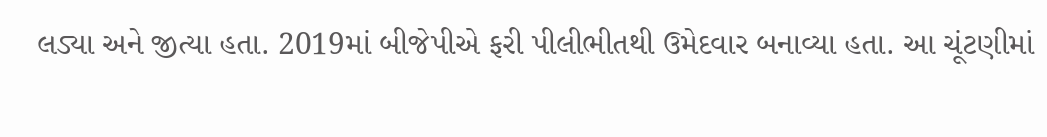લડ્યા અને જીત્યા હતા. 2019માં બીજેપીએ ફરી પીલીભીતથી ઉમેદવાર બનાવ્યા હતા. આ ચૂંટણીમાં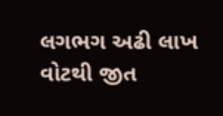લગભગ અઢી લાખ વોટથી જીત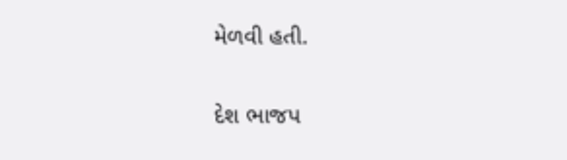મેળવી હતી.

દેશ ભાજપ